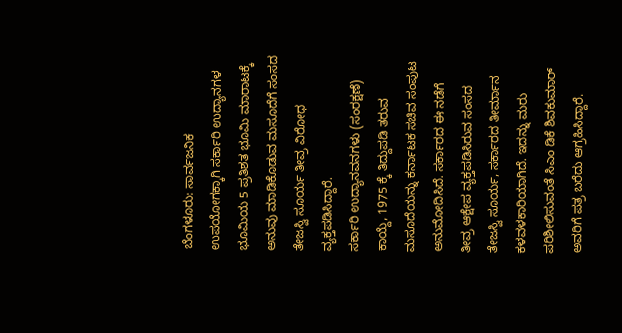ಬೆಂಗಳೂರು: ಸಾರ್ವಜನಿಕ ಉಪಯೋಗಕ್ಕಾಗಿ ಸರ್ಕಾರಿ ಉದ್ಯಾನಗಳ ಭೂಮಿಯ 5 ಪ್ರತಿಶತ ಭೂಮಿ ಮಾರಾಟಕ್ಕೆ ಅನುವು ಮಾಡಿಕೊಡುವ ಮಸೂದೆಗೆ ಸಂಸದ ತೇಜಸ್ವಿ ಸೂರ್ಯ ತೀವ್ರ ವಿರೋಧ ವ್ಯಕ್ತಪಡಿಸಿದ್ದಾರೆ.
ಸರ್ಕಾರಿ ಉದ್ಯಾನವನಗಳು (ಸಂರಕ್ಷಣೆ) ಕಾಯ್ದೆ, 1975 ಕ್ಕೆ ತಿದ್ದುಪಡಿ ತರುವ ಮಸೂದೆಯನ್ನು ಕರ್ನಾಟಕ ಸಚಿವ ಸಂಪುಟ ಅನುಮೋದಿಸಿದೆ. ಸರ್ಕಾರದ ಈ ನಡೆಗೆ ತೀವ್ರ ಆಕ್ಷೇಪ ವ್ಯಕ್ತಪಡಿಸಿರುವ ಸಂಸದ ತೇಜಸ್ವಿ ಸೂರ್ಯ, ಸರ್ಕಾರದ ತೀರ್ಮಾನ ಕಳವಳಕಾರಿಯಾಗಿದೆ. ಇದನ್ನು ಮರು ಪರಿಶೀಲಿಸುವಂತೆ ಸಿಎಂ ಡಿಕೆ ಶಿವಕುಮಾರ್ ಅವರಿಗೆ ಪತ್ರ ಬರೆದು ಆಗ್ರಹಿಸಿದ್ದಾರೆ.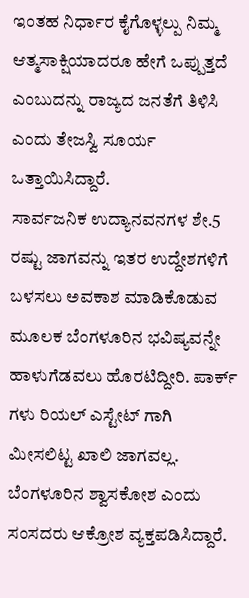ಇಂತಹ ನಿರ್ಧಾರ ಕೈಗೊಳ್ಳಲ್ಪು ನಿಮ್ಮ ಆತ್ಮಸಾಕ್ಷಿಯಾದರೂ ಹೇಗೆ ಒಪ್ಪುತ್ತದೆ ಎಂಬುದನ್ನು ರಾಜ್ಯದ ಜನತೆಗೆ ತಿಳಿಸಿ ಎಂದು ತೇಜಸ್ವಿ ಸೂರ್ಯ ಒತ್ತಾಯಿಸಿದ್ದಾರೆ.
ಸಾರ್ವಜನಿಕ ಉದ್ಯಾನವನಗಳ ಶೇ.5 ರಷ್ಟು ಜಾಗವನ್ನು ಇತರ ಉದ್ದೇಶಗಳಿಗೆ ಬಳಸಲು ಅವಕಾಶ ಮಾಡಿಕೊಡುವ ಮೂಲಕ ಬೆಂಗಳೂರಿನ ಭವಿಷ್ಯವನ್ನೇ ಹಾಳುಗೆಡವಲು ಹೊರಟಿದ್ದೀರಿ. ಪಾರ್ಕ್ ಗಳು ರಿಯಲ್ ಎಸ್ಟೇಟ್ ಗಾಗಿ ಮೀಸಲಿಟ್ಟ ಖಾಲಿ ಜಾಗವಲ್ಲ. ಬೆಂಗಳೂರಿನ ಶ್ವಾಸಕೋಶ ಎಂದು ಸಂಸದರು ಆಕ್ರೋಶ ವ್ಯಕ್ತಪಡಿಸಿದ್ದಾರೆ.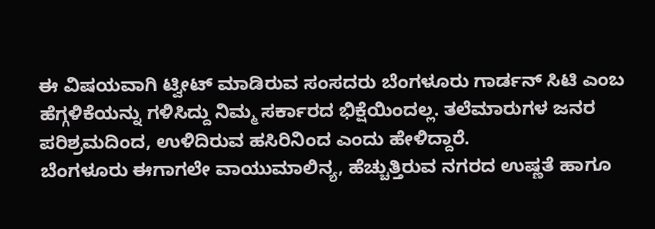ಈ ವಿಷಯವಾಗಿ ಟ್ವೀಟ್ ಮಾಡಿರುವ ಸಂಸದರು ಬೆಂಗಳೂರು ಗಾರ್ಡನ್ ಸಿಟಿ ಎಂಬ ಹೆಗ್ಗಳಿಕೆಯನ್ನು ಗಳಿಸಿದ್ದು ನಿಮ್ಮ ಸರ್ಕಾರದ ಭಿಕ್ಷೆಯಿಂದಲ್ಲ. ತಲೆಮಾರುಗಳ ಜನರ ಪರಿಶ್ರಮದಿಂದ, ಉಳಿದಿರುವ ಹಸಿರಿನಿಂದ ಎಂದು ಹೇಳಿದ್ದಾರೆ.
ಬೆಂಗಳೂರು ಈಗಾಗಲೇ ವಾಯುಮಾಲಿನ್ಯ, ಹೆಚ್ಚುತ್ತಿರುವ ನಗರದ ಉಷ್ಣತೆ ಹಾಗೂ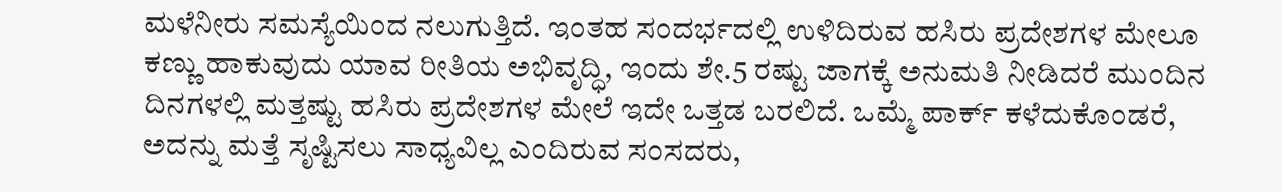ಮಳೆನೀರು ಸಮಸ್ಯೆಯಿಂದ ನಲುಗುತ್ತಿದೆ. ಇಂತಹ ಸಂದರ್ಭದಲ್ಲಿ ಉಳಿದಿರುವ ಹಸಿರು ಪ್ರದೇಶಗಳ ಮೇಲೂ ಕಣ್ಣು ಹಾಕುವುದು ಯಾವ ರೀತಿಯ ಅಭಿವೃದ್ಧಿ, ಇಂದು ಶೇ.5 ರಷ್ಟು ಜಾಗಕ್ಕೆ ಅನುಮತಿ ನೀಡಿದರೆ ಮುಂದಿನ ದಿನಗಳಲ್ಲಿ ಮತ್ತಷ್ಟು ಹಸಿರು ಪ್ರದೇಶಗಳ ಮೇಲೆ ಇದೇ ಒತ್ತಡ ಬರಲಿದೆ. ಒಮ್ಮೆ ಪಾರ್ಕ್ ಕಳೆದುಕೊಂಡರೆ, ಅದನ್ನು ಮತ್ತೆ ಸೃಷ್ಟಿಸಲು ಸಾಧ್ಯವಿಲ್ಲ ಎಂದಿರುವ ಸಂಸದರು,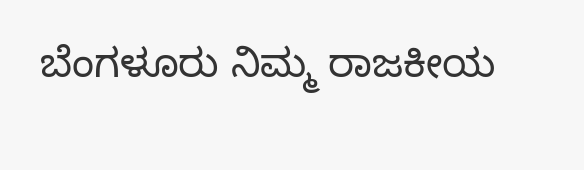ಬೆಂಗಳೂರು ನಿಮ್ಮ ರಾಜಕೀಯ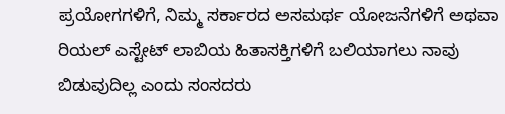ಪ್ರಯೋಗಗಳಿಗೆ, ನಿಮ್ಮ ಸರ್ಕಾರದ ಅಸಮರ್ಥ ಯೋಜನೆಗಳಿಗೆ ಅಥವಾ ರಿಯಲ್ ಎಸ್ಟೇಟ್ ಲಾಬಿಯ ಹಿತಾಸಕ್ತಿಗಳಿಗೆ ಬಲಿಯಾಗಲು ನಾವು ಬಿಡುವುದಿಲ್ಲ ಎಂದು ಸಂಸದರು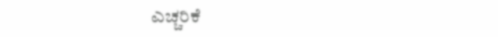ಎಚ್ಚರಿಕೆ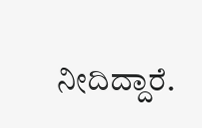ನೀದಿದ್ದಾರೆ.